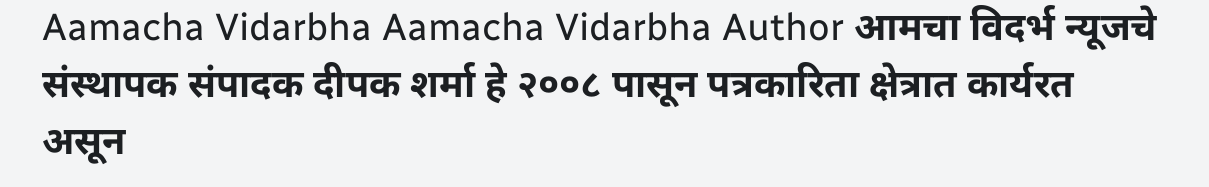Aamacha Vidarbha Aamacha Vidarbha Author आमचा विदर्भ न्यूजचे संस्थापक संपादक दीपक शर्मा हे २००८ पासून पत्रकारिता क्षेत्रात कार्यरत असून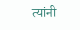त्यांनी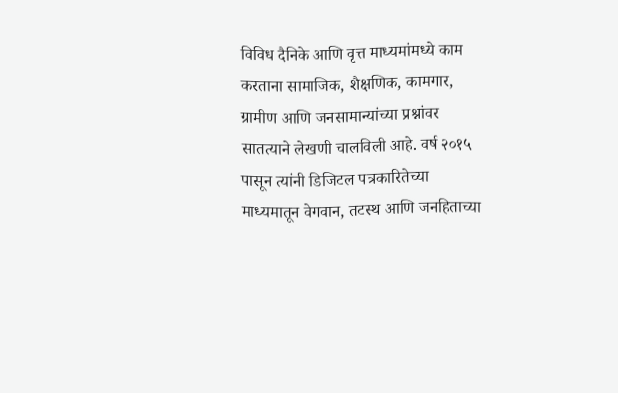विविध दैनिके आणि वृत्त माध्यमांमध्ये काम करताना सामाजिक, शैक्षणिक, कामगार, ग्रामीण आणि जनसामान्यांच्या प्रश्नांवर सातत्याने लेखणी चालविली आहे. वर्ष २०१५ पासून त्यांनी डिजिटल पत्रकारितेच्या माध्यमातून वेगवान, तटस्थ आणि जनहिताच्या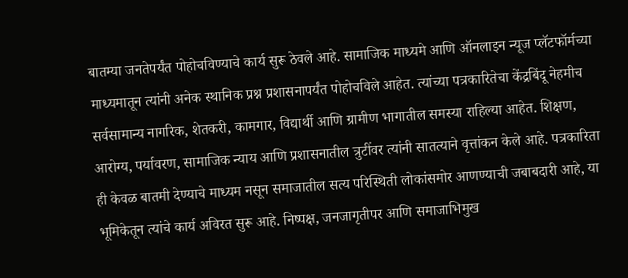बातम्या जनतेपर्यंत पोहोचविण्याचे कार्य सुरू ठेवले आहे. सामाजिक माध्यमे आणि ऑनलाइन न्यूज प्लॅटफॉर्मच्या माध्यमातून त्यांनी अनेक स्थानिक प्रश्न प्रशासनापर्यंत पोहोचविले आहेत. त्यांच्या पत्रकारितेचा केंद्रबिंदू नेहमीच सर्वसामान्य नागरिक, शेतकरी, कामगार, विद्यार्थी आणि ग्रामीण भागातील समस्या राहिल्या आहेत. शिक्षण, आरोग्य, पर्यावरण, सामाजिक न्याय आणि प्रशासनातील त्रुटींवर त्यांनी सातत्याने वृत्तांकन केले आहे. पत्रकारिता ही केवळ बातमी देण्याचे माध्यम नसून समाजातील सत्य परिस्थिती लोकांसमोर आणण्याची जबाबदारी आहे, या भूमिकेतून त्यांचे कार्य अविरत सुरू आहे. निष्पक्ष, जनजागृतीपर आणि समाजाभिमुख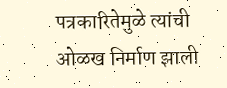पत्रकारितेमुळे त्यांची ओळख निर्माण झाली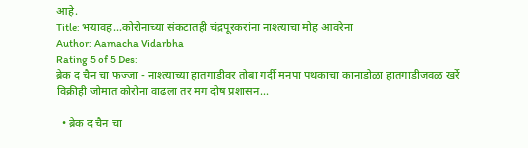आहे.
Title: भयावह…कोरोनाच्या संकटातही चंद्रपूरकरांना नाश्त्याचा मोह आवरेना
Author: Aamacha Vidarbha
Rating 5 of 5 Des:
ब्रेक द चैन चा फज्जा - नाश्त्याच्या हातगाडीवर तोबा गर्दी मनपा पथकाचा कानाडोळा हातगाडीजवळ खर्रे विक्रीही जोमात कोरोना वाढला तर मग दोष प्रशासन...

  • ब्रेक द चैन चा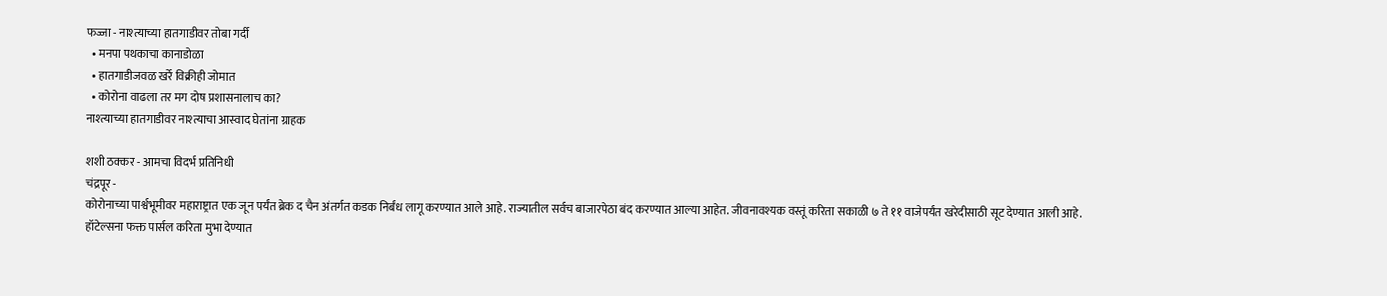फज्जा - नाश्त्याच्या हातगाडीवर तोबा गर्दी
  • मनपा पथकाचा कानाडोळा
  • हातगाडीजवळ खर्रे विक्रीही जोमात
  • कोरोना वाढला तर मग दोष प्रशासनालाच का?
नाश्त्याच्या हातगाडीवर नाश्त्याचा आस्वाद घेतांना ग्राहक

शशी ठक्कर - आमचा विदर्भ प्रतिनिधी
चंद्रपूर -
कोरोनाच्या पार्श्वभूमीवर महाराष्ट्रात एक जून पर्यंत ब्रेक द चैन अंतर्गत कडक निर्बंध लागू करण्यात आले आहे. राज्यातील सर्वच बाजारपेठा बंद करण्यात आल्या आहेत. जीवनावश्यक वस्तूं करिता सकाळी ७ ते ११ वाजेपर्यंत खरेदीसाठी सूट देण्यात आली आहे. हॉटेल्सना फक्त पार्सल करिता मुभा देण्यात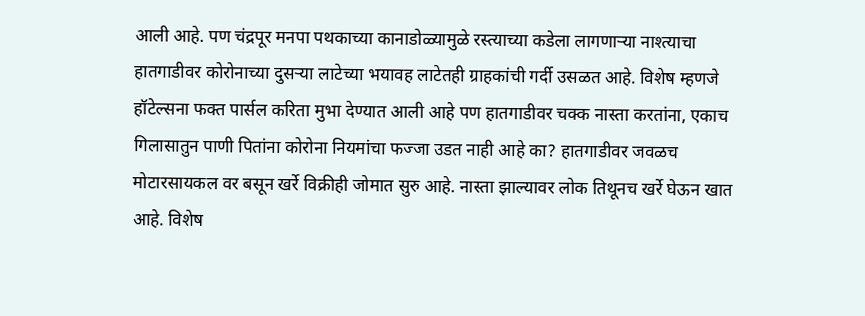आली आहे. पण चंद्रपूर मनपा पथकाच्या कानाडोळ्यामुळे रस्त्याच्या कडेला लागणाऱ्या नाश्त्याचा हातगाडीवर कोरोनाच्या दुसऱ्या लाटेच्या भयावह लाटेतही ग्राहकांची गर्दी उसळत आहे. विशेष म्हणजे हॉटेल्सना फक्त पार्सल करिता मुभा देण्यात आली आहे पण हातगाडीवर चक्क नास्ता करतांना, एकाच गिलासातुन पाणी पितांना कोरोना नियमांचा फज्जा उडत नाही आहे का? हातगाडीवर जवळच मोटारसायकल वर बसून खर्रे विक्रीही जोमात सुरु आहे. नास्ता झाल्यावर लोक तिथूनच खर्रे घेऊन खात आहे. विशेष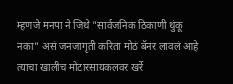म्हणजे मनपा ने जिथे "सार्वजनिक ठिकाणी थुंकू नका" असं जनजागृती करिता मोठं बॅनर लावलं आहे त्याचा खालीच मोटारसायकलवर खर्रे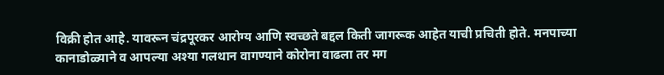विक्री होत आहे. यावरून चंद्रपूरकर आरोग्य आणि स्वच्छते बद्दल किती जागरूक आहेत याची प्रचिती होते. मनपाच्या कानाडोळ्याने व आपल्या अश्या गलथान वागण्याने कोरोना वाढला तर मग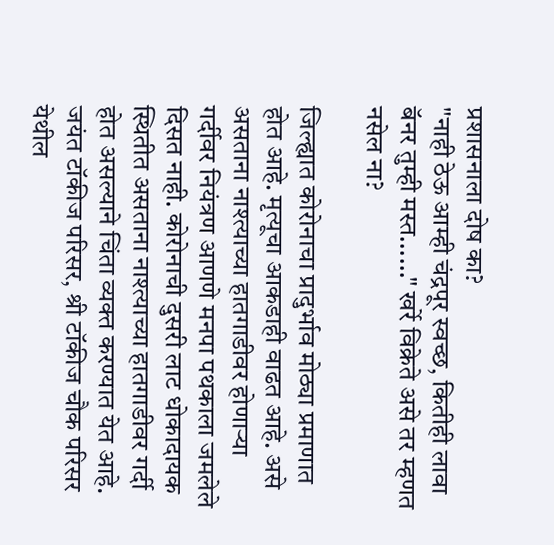प्रशासनाला दोष का?
"नाही ठेऊ आम्ही चंद्रपूर स्वच्छ, कितीही लावा बॅनर तुम्ही मस्त......" खर्रे विक्रेते असे तर म्हणत नसेल ना?

जिल्ह्यात कोरोनाचा प्रादुर्भाव मोठ्या प्रमाणात होत आहे. मृत्यूचा आकडाही वाढत आहे. असे असताना नाश्त्याच्या हातगाडीवर होणाऱ्या गर्दीवर नियंत्रण आणणे मनपा पथकाला जमलेले दिसत नाही. कोरोनाची दुसरी लाट धोकादायक स्थितीत असताना नाश्त्याच्या हातगाडीवर गर्दी होत असल्याने चिंता व्यक्त करण्यात येत आहे. जयंत टॉकीज परिसर, श्री टॉकीज चौक परिसर येथील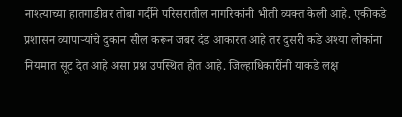नाश्त्याच्या हातगाडीवर तोबा गर्दीने परिसरातील नागरिकांनी भीती व्यक्त केली आहे. एकीकडे प्रशासन व्यापाऱ्यांचे दुकान सील करून जबर दंड आकारत आहे तर दुसरी कडे अश्या लोकांना नियमात सूट देत आहे असा प्रश्न उपस्थित होत आहे. जिल्हाधिकारींनी याकडे लक्ष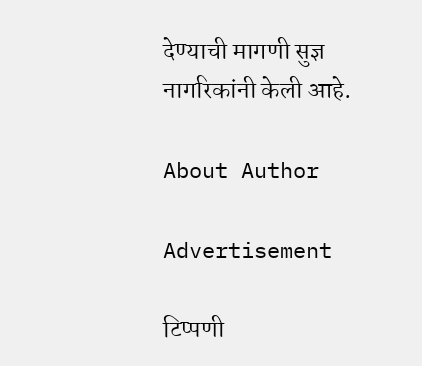देण्याची मागणी सुज्ञ नागरिकांनी केली आहे.

About Author

Advertisement

टिप्पणी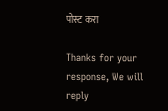पोस्ट करा

Thanks for your response, We will reply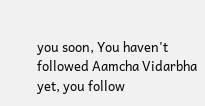you soon, You haven't followed Aamcha Vidarbha yet, you follow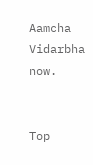Aamcha Vidarbha now.


Top